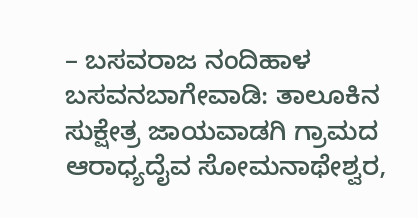– ಬಸವರಾಜ ನಂದಿಹಾಳ
ಬಸವನಬಾಗೇವಾಡಿ: ತಾಲೂಕಿನ ಸುಕ್ಷೇತ್ರ ಜಾಯವಾಡಗಿ ಗ್ರಾಮದ ಆರಾಧ್ಯದೈವ ಸೋಮನಾಥೇಶ್ವರ,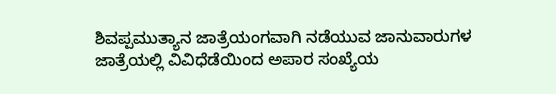ಶಿವಪ್ಪಮುತ್ಯಾನ ಜಾತ್ರೆಯಂಗವಾಗಿ ನಡೆಯುವ ಜಾನುವಾರುಗಳ ಜಾತ್ರೆಯಲ್ಲಿ ವಿವಿಧೆಡೆಯಿಂದ ಅಪಾರ ಸಂಖ್ಯೆಯ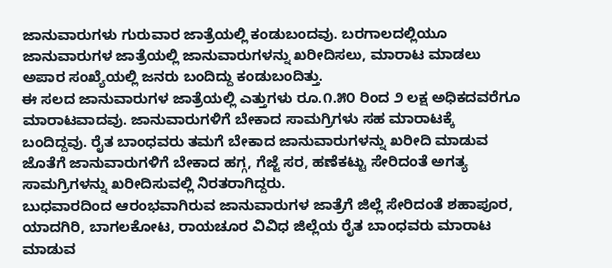ಜಾನುವಾರುಗಳು ಗುರುವಾರ ಜಾತ್ರೆಯಲ್ಲಿ ಕಂಡುಬಂದವು. ಬರಗಾಲದಲ್ಲಿಯೂ ಜಾನುವಾರುಗಳ ಜಾತ್ರೆಯಲ್ಲಿ ಜಾನುವಾರುಗಳನ್ನು ಖರೀದಿಸಲು, ಮಾರಾಟ ಮಾಡಲು ಅಪಾರ ಸಂಖ್ಯೆಯಲ್ಲಿ ಜನರು ಬಂದಿದ್ದು ಕಂಡುಬಂದಿತ್ತು.
ಈ ಸಲದ ಜಾನುವಾರುಗಳ ಜಾತ್ರೆಯಲ್ಲಿ ಎತ್ತುಗಳು ರೂ.೧.೫೦ ರಿಂದ ೨ ಲಕ್ಷ ಅಧಿಕದವರೆಗೂ ಮಾರಾಟವಾದವು. ಜಾನುವಾರುಗಳಿಗೆ ಬೇಕಾದ ಸಾಮಗ್ರಿಗಳು ಸಹ ಮಾರಾಟಕ್ಕೆ ಬಂದಿದ್ದವು. ರೈತ ಬಾಂಧವರು ತಮಗೆ ಬೇಕಾದ ಜಾನುವಾರುಗಳನ್ನು ಖರೀದಿ ಮಾಡುವ ಜೊತೆಗೆ ಜಾನುವಾರುಗಳಿಗೆ ಬೇಕಾದ ಹಗ್ಗ, ಗೆಜ್ಜೆ ಸರ, ಹಣೆಕಟ್ಟು ಸೇರಿದಂತೆ ಅಗತ್ಯ ಸಾಮಗ್ರಿಗಳನ್ನು ಖರೀದಿಸುವಲ್ಲಿ ನಿರತರಾಗಿದ್ದರು.
ಬುಧವಾರದಿಂದ ಆರಂಭವಾಗಿರುವ ಜಾನುವಾರುಗಳ ಜಾತ್ರೆಗೆ ಜಿಲ್ಲೆ ಸೇರಿದಂತೆ ಶಹಾಪೂರ, ಯಾದಗಿರಿ, ಬಾಗಲಕೋಟ, ರಾಯಚೂರ ವಿವಿಧ ಜಿಲ್ಲೆಯ ರೈತ ಬಾಂಧವರು ಮಾರಾಟ ಮಾಡುವ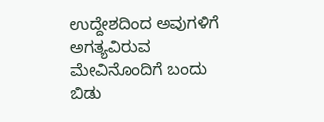ಉದ್ದೇಶದಿಂದ ಅವುಗಳಿಗೆ ಅಗತ್ಯವಿರುವ ಮೇವಿನೊಂದಿಗೆ ಬಂದು ಬಿಡು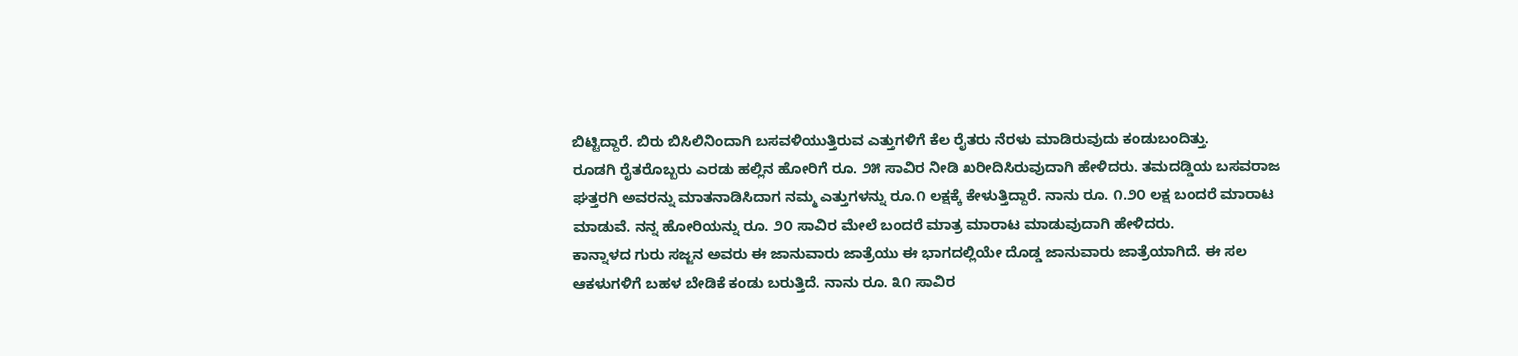ಬಿಟ್ಟಿದ್ದಾರೆ. ಬಿರು ಬಿಸಿಲಿನಿಂದಾಗಿ ಬಸವಳಿಯುತ್ತಿರುವ ಎತ್ತುಗಳಿಗೆ ಕೆಲ ರೈತರು ನೆರಳು ಮಾಡಿರುವುದು ಕಂಡುಬಂದಿತ್ತು.
ರೂಡಗಿ ರೈತರೊಬ್ಬರು ಎರಡು ಹಲ್ಲಿನ ಹೋರಿಗೆ ರೂ. ೨೫ ಸಾವಿರ ನೀಡಿ ಖರೀದಿಸಿರುವುದಾಗಿ ಹೇಳಿದರು. ತಮದಡ್ಡಿಯ ಬಸವರಾಜ ಘತ್ತರಗಿ ಅವರನ್ನು ಮಾತನಾಡಿಸಿದಾಗ ನಮ್ಮ ಎತ್ತುಗಳನ್ನು ರೂ.೧ ಲಕ್ಷಕ್ಕೆ ಕೇಳುತ್ತಿದ್ದಾರೆ. ನಾನು ರೂ. ೧.೨೦ ಲಕ್ಷ ಬಂದರೆ ಮಾರಾಟ ಮಾಡುವೆ. ನನ್ನ ಹೋರಿಯನ್ನು ರೂ. ೨೦ ಸಾವಿರ ಮೇಲೆ ಬಂದರೆ ಮಾತ್ರ ಮಾರಾಟ ಮಾಡುವುದಾಗಿ ಹೇಳಿದರು.
ಕಾನ್ನಾಳದ ಗುರು ಸಜ್ಜನ ಅವರು ಈ ಜಾನುವಾರು ಜಾತ್ರೆಯು ಈ ಭಾಗದಲ್ಲಿಯೇ ದೊಡ್ಡ ಜಾನುವಾರು ಜಾತ್ರೆಯಾಗಿದೆ. ಈ ಸಲ ಆಕಳುಗಳಿಗೆ ಬಹಳ ಬೇಡಿಕೆ ಕಂಡು ಬರುತ್ತಿದೆ. ನಾನು ರೂ. ೩೧ ಸಾವಿರ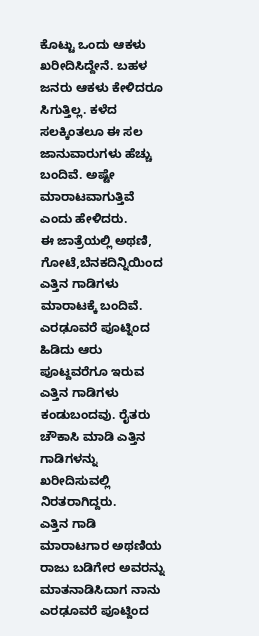ಕೊಟ್ಟು ಒಂದು ಆಕಳು ಖರೀದಿಸಿದ್ದೇನೆ. ಬಹಳ ಜನರು ಆಕಳು ಕೇಳಿದರೂ ಸಿಗುತ್ತಿಲ್ಲ. ಕಳೆದ ಸಲಕ್ಕಿಂತಲೂ ಈ ಸಲ ಜಾನುವಾರುಗಳು ಹೆಚ್ಚು ಬಂದಿವೆ. ಅಷ್ಟೇ ಮಾರಾಟವಾಗುತ್ತಿವೆ ಎಂದು ಹೇಳಿದರು.
ಈ ಜಾತ್ರೆಯಲ್ಲಿ ಅಥಣಿ, ಗೋಟೆ,ಬೆನಕದಿನ್ನಿಯಿಂದ ಎತ್ತಿನ ಗಾಡಿಗಳು ಮಾರಾಟಕ್ಕೆ ಬಂದಿವೆ. ಎರಢೂವರೆ ಪೂಟ್ನಿಂದ ಹಿಡಿದು ಆರು ಪೂಟ್ದವರೆಗೂ ಇರುವ ಎತ್ತಿನ ಗಾಡಿಗಳು ಕಂಡುಬಂದವು. ರೈತರು ಚೌಕಾಸಿ ಮಾಡಿ ಎತ್ತಿನ ಗಾಡಿಗಳನ್ನು ಖರೀದಿಸುವಲ್ಲಿ ನಿರತರಾಗಿದ್ದರು.
ಎತ್ತಿನ ಗಾಡಿ ಮಾರಾಟಗಾರ ಅಥಣಿಯ ರಾಜು ಬಡಿಗೇರ ಅವರನ್ನು ಮಾತನಾಡಿಸಿದಾಗ ನಾನು ಎರಢೂವರೆ ಪೂಟ್ದಿಂದ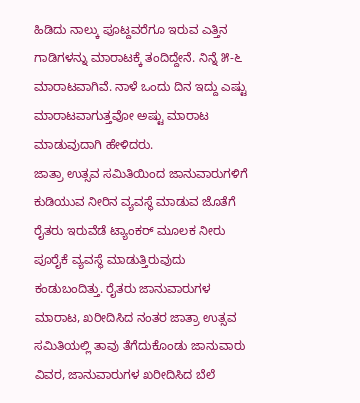ಹಿಡಿದು ನಾಲ್ಕು ಪೂಟ್ದವರೆಗೂ ಇರುವ ಎತ್ತಿನ ಗಾಡಿಗಳನ್ನು ಮಾರಾಟಕ್ಕೆ ತಂದಿದ್ದೇನೆ. ನಿನ್ನೆ ೫-೬ ಮಾರಾಟವಾಗಿವೆ. ನಾಳೆ ಒಂದು ದಿನ ಇದ್ದು ಎಷ್ಟು ಮಾರಾಟವಾಗುತ್ತವೋ ಅಷ್ಟು ಮಾರಾಟ ಮಾಡುವುದಾಗಿ ಹೇಳಿದರು.
ಜಾತ್ರಾ ಉತ್ಸವ ಸಮಿತಿಯಿಂದ ಜಾನುವಾರುಗಳಿಗೆ ಕುಡಿಯುವ ನೀರಿನ ವ್ಯವಸ್ಥೆ ಮಾಡುವ ಜೊತೆಗೆ ರೈತರು ಇರುವೆಡೆ ಟ್ಯಾಂಕರ್ ಮೂಲಕ ನೀರು ಪೂರೈಕೆ ವ್ಯವಸ್ಥೆ ಮಾಡುತ್ತಿರುವುದು ಕಂಡುಬಂದಿತ್ತು. ರೈತರು ಜಾನುವಾರುಗಳ ಮಾರಾಟ, ಖರೀದಿಸಿದ ನಂತರ ಜಾತ್ರಾ ಉತ್ಸವ ಸಮಿತಿಯಲ್ಲಿ ತಾವು ತೆಗೆದುಕೊಂಡು ಜಾನುವಾರು ವಿವರ, ಜಾನುವಾರುಗಳ ಖರೀದಿಸಿದ ಬೆಲೆ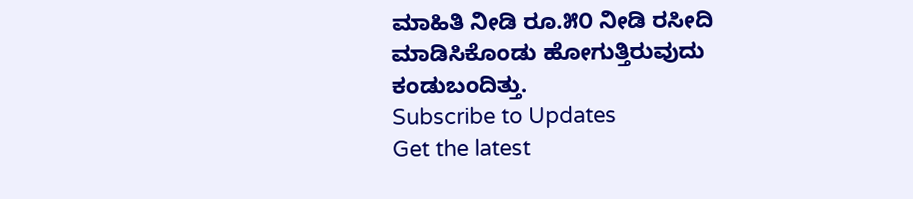ಮಾಹಿತಿ ನೀಡಿ ರೂ.೫೦ ನೀಡಿ ರಸೀದಿ ಮಾಡಿಸಿಕೊಂಡು ಹೋಗುತ್ತಿರುವುದು ಕಂಡುಬಂದಿತ್ತು.
Subscribe to Updates
Get the latest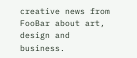creative news from FooBar about art, design and business.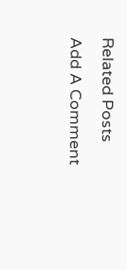Related Posts
Add A Comment